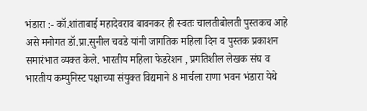भंडारा :- कॉ.शांताबाई महादेवराव बावनकर ही स्वतः चालतीबोलती पुस्तकच आहे असे मनोगत डॉ.प्रा.सुनील चवडे यांनी जागतिक महिला दिन व पुस्तक प्रकाशन समारंभात व्यक्त केले. भारतीय महिला फेडरेशन , प्रगतिशील लेखक संघ व भारतीय कम्युनिस्ट पक्षाच्या संयुक्त विद्यमाने 8 मार्चला राणा भवन भंडारा येथे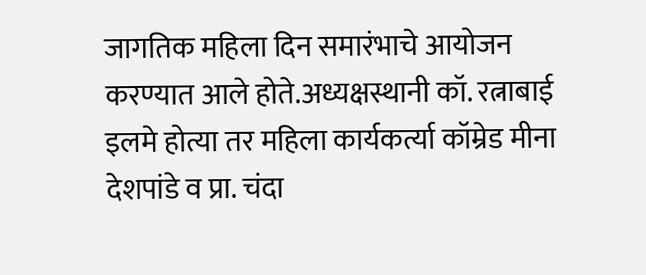जागतिक महिला दिन समारंभाचे आयोजन करण्यात आले होते.अध्यक्षस्थानी कॉ. रत्नाबाई इलमे होत्या तर महिला कार्यकर्त्या कॉम्रेड मीना देशपांडे व प्रा. चंदा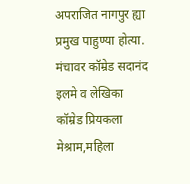अपराजित नागपुर ह्या प्रमुख पाहुण्या होत्या. मंचावर कॉम्रेड सदानंद इलमे व लेखिका कॉम्रेड प्रियकला मेश्राम,महिला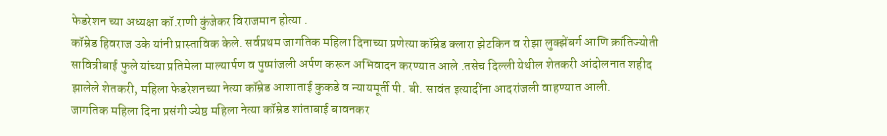फेडरेशन च्या अध्यक्षा कॉ.राणी कुंजेकर विराजमान होत्या .
कॉम्रेड हिवराज उके यांनी प्रास्ताविक केले. सर्वप्रथम जागतिक महिला दिनाच्या प्रणेत्या कॉम्रेड क्लारा झेटकिन व रोझा लुक्झेंबर्ग आणि क्रांतिज्योती सावित्रीबाई फुले यांच्या प्रतिमेला माल्यार्पण व पुष्पांजली अर्पण करून अभिवादन करण्यात आले .तसेच दिल्ली येथील शेतकरी आंदोलनात शहीद झालेले शेतकरी, महिला फेडरेशनच्या नेत्या कॉम्रेड आशाताई कुकडे व न्यायमूर्ती पी. बी. सावंत इत्यादींना आदरांजली वाहण्यात आली.
जागतिक महिला दिना प्रसंगी ज्येष्ठ महिला नेत्या कॉम्रेड शांताबाई बावनकर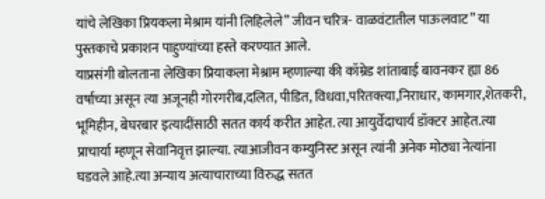यांचे लेखिका प्रियकला मेश्राम यांनी लिहिलेले” जीवन चरित्र- वाळवंटातील पाऊलवाट” या पुस्तकाचे प्रकाशन पाहुण्यांच्या हस्ते करण्यात आले.
याप्रसंगी बोलताना लेखिका प्रियाकला मेश्राम म्हणाल्या की कॉम्रेड शांताबाई बावनकर ह्या 86 वर्षाच्या असून त्या अजूनही गोरगरीब,दलित, पीडित, विधवा,परितक्त्या,निराधार, कामगार,शेतकरी, भूमिहीन, बेघरबार इत्यादींसाठी सतत कार्य करीत आहेत. त्या आयुर्वेदाचार्य डॉक्टर आहेत.त्या प्राचार्या म्हणून सेवानिवृत्त झाल्या. त्याआजीवन कम्युनिस्ट असून त्यांनी अनेक मोठ्या नेत्यांना घडवले आहे.त्या अन्याय अत्याचाराच्या विरुद्ध सतत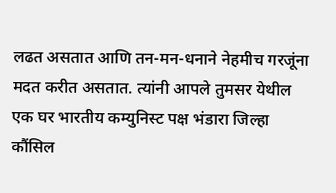लढत असतात आणि तन-मन-धनाने नेहमीच गरजूंना मदत करीत असतात. त्यांनी आपले तुमसर येथील एक घर भारतीय कम्युनिस्ट पक्ष भंडारा जिल्हा कौंसिल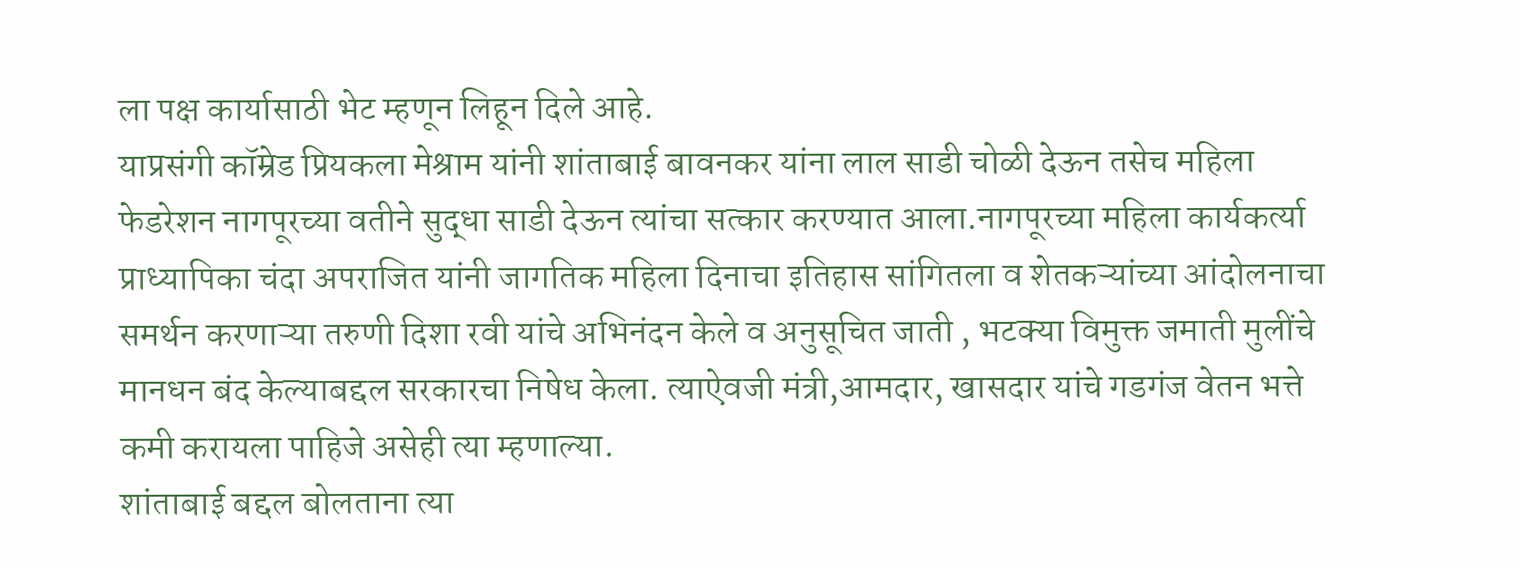ला पक्ष कार्यासाठी भेट म्हणून लिहून दिले आहे.
याप्रसंगी कॉम्रेड प्रियकला मेश्राम यांनी शांताबाई बावनकर यांना लाल साडी चोळी देऊन तसेच महिला फेडरेशन नागपूरच्या वतीने सुद्धा साडी देऊन त्यांचा सत्कार करण्यात आला.नागपूरच्या महिला कार्यकर्त्या प्राध्यापिका चंदा अपराजित यांनी जागतिक महिला दिनाचा इतिहास सांगितला व शेतकऱ्यांच्या आंदोलनाचा समर्थन करणाऱ्या तरुणी दिशा रवी यांचे अभिनंदन केले व अनुसूचित जाती , भटक्या विमुक्त जमाती मुलींचे मानधन बंद केल्याबद्दल सरकारचा निषेध केला. त्याऐवजी मंत्री,आमदार, खासदार यांचे गडगंज वेतन भत्ते कमी करायला पाहिजे असेही त्या म्हणाल्या.
शांताबाई बद्दल बोलताना त्या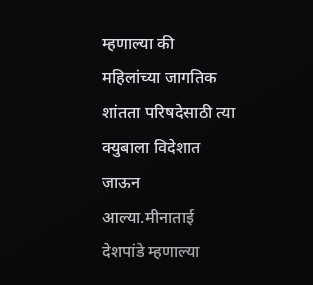म्हणाल्या की महिलांच्या जागतिक शांतता परिषदेसाठी त्या क्युबाला विदेशात जाऊन आल्या.मीनाताई देशपांडे म्हणाल्या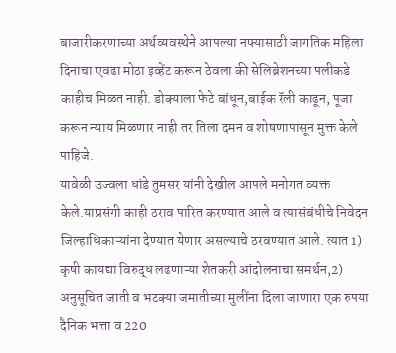बाजारीकरणाच्या अर्थव्यवस्थेने आपल्या नफ्यासाठी जागतिक महिला दिनाचा एवढा मोठा इव्हेंट करून ठेवला की सेलिब्रेशनच्या पलीकडे काहीच मिळत नाही. डोक्याला फेटे बांधून,बाईक रॅली काढून, पूजा करून न्याय मिळणार नाही तर तिला दमन व शोषणापासून मुक्त केले पाहिजे.
यावेळी उज्वला धांडे तुमसर यांनी देखील आपले मनोगत व्यक्त केले.याप्रसंगी काही ठराव पारित करण्यात आले व त्यासंबंधीचे निवेदन जिल्हाधिकाऱ्यांना देण्यात येणार असल्याचे ठरवण्यात आले. त्यात 1) कृषी कायद्या विरुद्ध लढणाऱ्या शेतकरी आंदोलनाचा समर्थन,2) अनुसूचित जाती व भटक्या जमातीच्या मुलींना दिला जाणारा एक रुपया दैनिक भत्ता व 220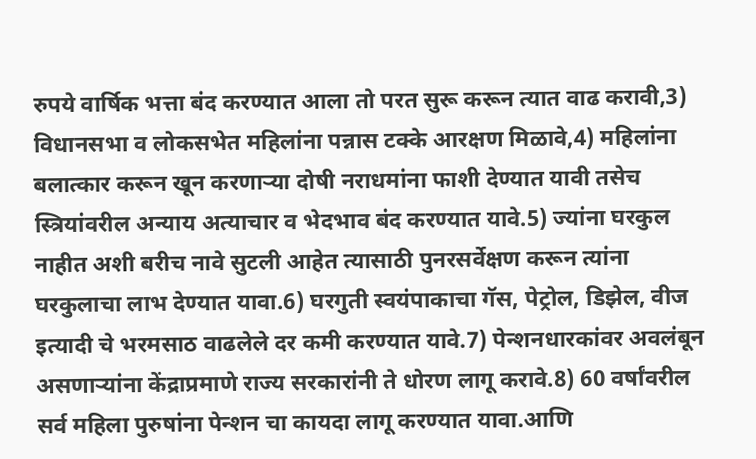रुपये वार्षिक भत्ता बंद करण्यात आला तो परत सुरू करून त्यात वाढ करावी,3) विधानसभा व लोकसभेत महिलांना पन्नास टक्के आरक्षण मिळावे,4) महिलांना बलात्कार करून खून करणाऱ्या दोषी नराधमांना फाशी देण्यात यावी तसेच स्त्रियांवरील अन्याय अत्याचार व भेदभाव बंद करण्यात यावे.5) ज्यांना घरकुल नाहीत अशी बरीच नावे सुटली आहेत त्यासाठी पुनरसर्वेक्षण करून त्यांना घरकुलाचा लाभ देण्यात यावा.6) घरगुती स्वयंपाकाचा गॅस, पेट्रोल, डिझेल, वीज इत्यादी चे भरमसाठ वाढलेले दर कमी करण्यात यावे.7) पेन्शनधारकांवर अवलंबून असणाऱ्यांना केंद्राप्रमाणे राज्य सरकारांनी ते धोरण लागू करावे.8) 60 वर्षांवरील सर्व महिला पुरुषांना पेन्शन चा कायदा लागू करण्यात यावा.आणि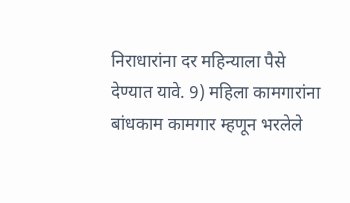निराधारांना दर महिन्याला पैसे देण्यात यावे. 9) महिला कामगारांना बांधकाम कामगार म्हणून भरलेले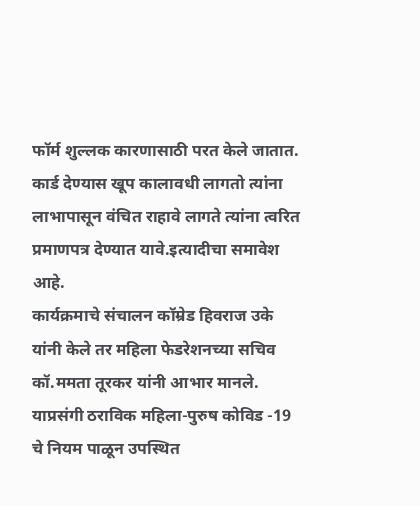फॉर्म शुल्लक कारणासाठी परत केले जातात. कार्ड देण्यास खूप कालावधी लागतो त्यांना लाभापासून वंचित राहावे लागते त्यांना त्वरित प्रमाणपत्र देण्यात यावे.इत्यादीचा समावेश आहे.
कार्यक्रमाचे संचालन कॉम्रेड हिवराज उके यांनी केले तर महिला फेडरेशनच्या सचिव कॉ.ममता तूरकर यांनी आभार मानले.
याप्रसंगी ठराविक महिला-पुरुष कोविड -19 चे नियम पाळून उपस्थित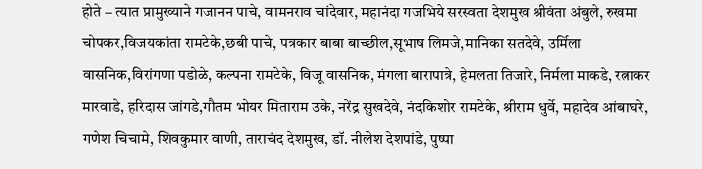होते – त्यात प्रामुख्याने गजानन पाचे, वामनराव चांदेवार, महानंदा गजभिये सरस्वता देशमुख श्रीवंता अंबुले, रुखमा चोपकर,विजयकांता रामटेके,छबी पाचे, पत्रकार बाबा बाच्छील,सूभाष लिमजे,मानिका सतदेवे, उर्मिला वासनिक,विरांगणा पडोळे, कल्पना रामटेके, विजू वासनिक, मंगला बारापात्रे, हेमलता तिजारे, निर्मला माकडे, रत्नाकर मारवाडे, हरिदास जांगडे,गौतम भोयर मिताराम उके, नरेंद्र सुखदेवे, नंदकिशोर रामटेके, श्रीराम धुर्वे, महादेव आंबाघरे, गणेश चिचामे, शिवकुमार वाणी, ताराचंद देशमुख, डॉ. नीलेश देशपांडे, पुष्पा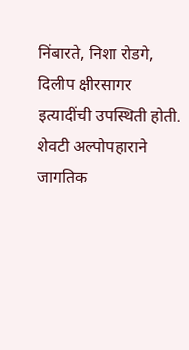निंबारते, निशा रोडगे, दिलीप क्षीरसागर इत्यादींची उपस्थिती होती. शेवटी अल्पोपहाराने जागतिक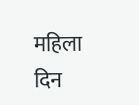महिला दिन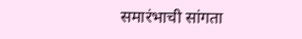समारंभाची सांगता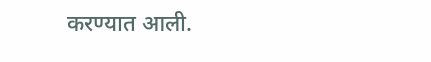करण्यात आली.